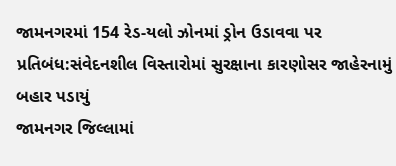જામનગરમાં 154 રેડ-યલો ઝોનમાં ડ્રોન ઉડાવવા પર પ્રતિબંધ:સંવેદનશીલ વિસ્તારોમાં સુરક્ષાના કારણોસર જાહેરનામું બહાર પડાયું
જામનગર જિલ્લામાં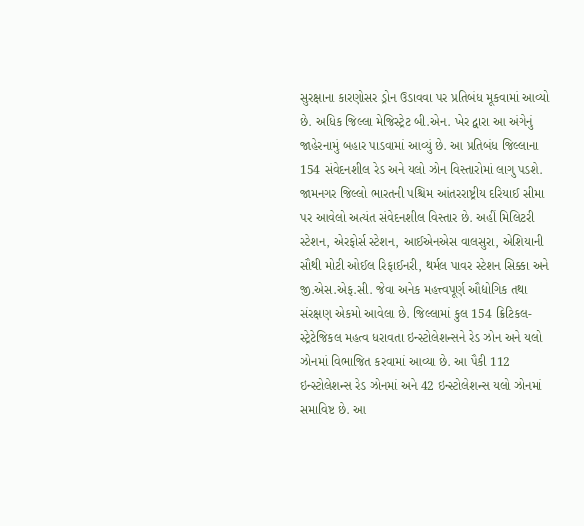સુરક્ષાના કારણોસર ડ્રોન ઉડાવવા પર પ્રતિબંધ મૂકવામાં આવ્યો છે. અધિક જિલ્લા મેજિસ્ટ્રેટ બી.એન. ખેર દ્વારા આ અંગેનું જાહેરનામું બહાર પાડવામાં આવ્યું છે. આ પ્રતિબંધ જિલ્લાના 154 સંવેદનશીલ રેડ અને યલો ઝોન વિસ્તારોમાં લાગુ પડશે. જામનગર જિલ્લો ભારતની પશ્ચિમ આંતરરાષ્ટ્રીય દરિયાઈ સીમા પર આવેલો અત્યંત સંવેદનશીલ વિસ્તાર છે. અહીં મિલિટરી સ્ટેશન, એરફોર્સ સ્ટેશન, આઈએનએસ વાલસુરા, એશિયાની સૌથી મોટી ઓઈલ રિફાઈનરી, થર્મલ પાવર સ્ટેશન સિક્કા અને જી.એસ.એફ.સી. જેવા અનેક મહત્ત્વપૂર્ણ ઔદ્યોગિક તથા સંરક્ષણ એકમો આવેલા છે. જિલ્લામાં કુલ 154 ક્રિટિકલ-સ્ટ્રેટેજિકલ મહત્વ ધરાવતા ઇન્સ્ટોલેશન્સને રેડ ઝોન અને યલો ઝોનમાં વિભાજિત કરવામાં આવ્યા છે. આ પૈકી 112 ઇન્સ્ટોલેશન્સ રેડ ઝોનમાં અને 42 ઇન્સ્ટોલેશન્સ યલો ઝોનમાં સમાવિષ્ટ છે. આ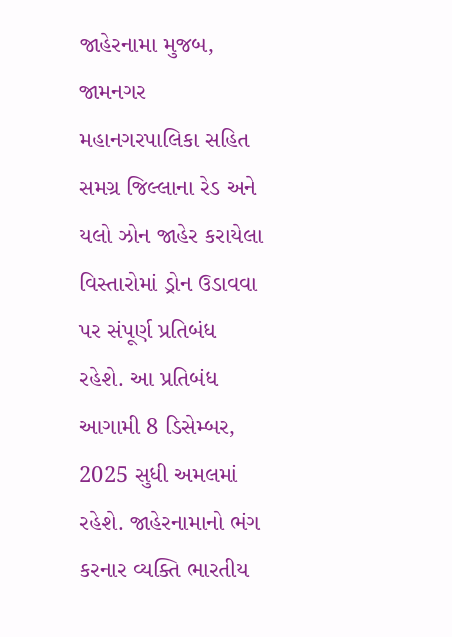જાહેરનામા મુજબ, જામનગર મહાનગરપાલિકા સહિત સમગ્ર જિલ્લાના રેડ અને યલો ઝોન જાહેર કરાયેલા વિસ્તારોમાં ડ્રોન ઉડાવવા પર સંપૂર્ણ પ્રતિબંધ રહેશે. આ પ્રતિબંધ આગામી 8 ડિસેમ્બર, 2025 સુધી અમલમાં રહેશે. જાહેરનામાનો ભંગ કરનાર વ્યક્તિ ભારતીય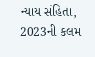ન્યાય સંહિતા, 2023ની કલમ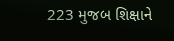223 મુજબ શિક્ષાને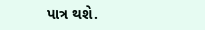પાત્ર થશે.